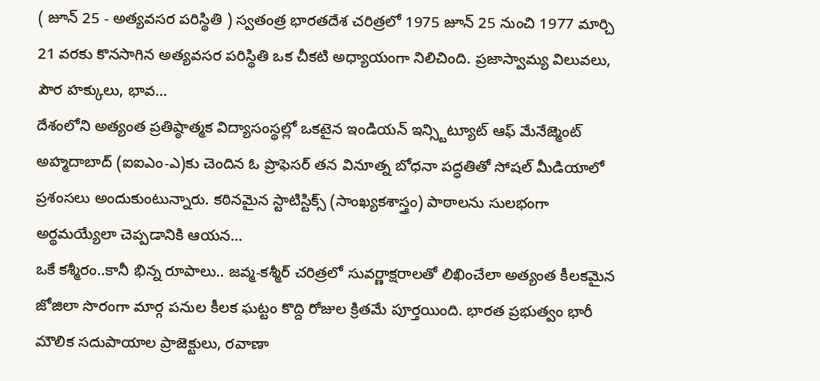( జూన్ 25 - అత్యవసర పరిస్థితి ) స్వతంత్ర భారతదేశ చరిత్రలో 1975 జూన్ 25 నుంచి 1977 మార్చి 21 వరకు కొనసాగిన అత్యవసర పరిస్థితి ఒక చీకటి అధ్యాయంగా నిలిచింది. ప్రజాస్వామ్య విలువలు, పౌర హక్కులు, భావ...
దేశంలోని అత్యంత ప్రతిష్ఠాత్మక విద్యాసంస్థల్లో ఒకటైన ఇండియన్ ఇన్స్టిట్యూట్ ఆఫ్ మేనేజ్మెంట్ అహ్మదాబాద్ (ఐఐఎం-ఎ)కు చెందిన ఓ ప్రొఫెసర్ తన వినూత్న బోధనా పద్ధతితో సోషల్ మీడియాలో ప్రశంసలు అందుకుంటున్నారు. కఠినమైన స్టాటిస్టిక్స్ (సాంఖ్యకశాస్త్రం) పాఠాలను సులభంగా అర్థమయ్యేలా చెప్పడానికి ఆయన...
ఒకే కశ్మీరం..కానీ భిన్న రూపాలు.. జవ్మ-కశ్మీర్ చరిత్రలో సువర్ణాక్షరాలతో లిఖించేలా అత్యంత కీలకమైన జోజిలా సొరంగా మార్గ పనుల కీలక ఘట్టం కొద్ది రోజుల క్రితమే పూర్తయింది. భారత ప్రభుత్వం భారీ మౌలిక సదుపాయాల ప్రాజెక్టులు, రవాణా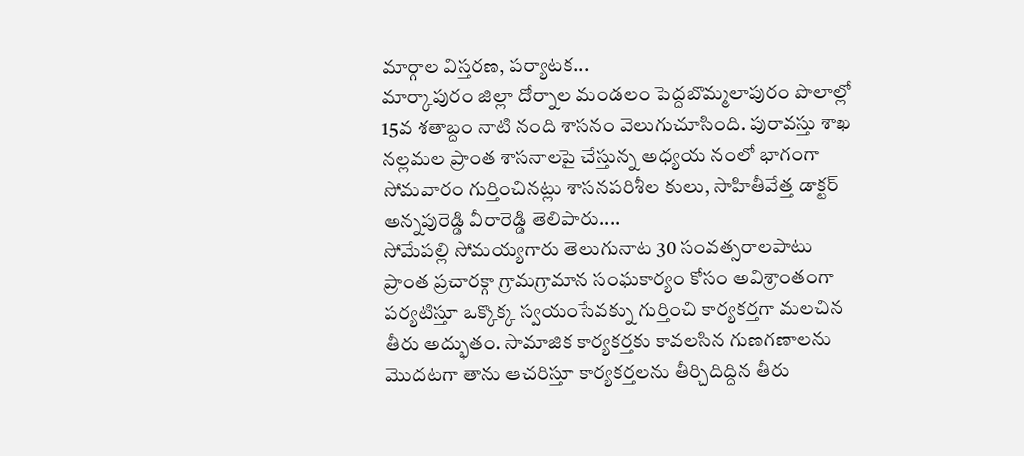మార్గాల విస్తరణ, పర్యాటక...
మార్కాపురం జిల్లా దోర్నాల మండలం పెద్దబొమ్మలాపురం పొలాల్లో 15వ శతాబ్దం నాటి నంది శాసనం వెలుగుచూసింది. పురావస్తు శాఖ నల్లమల ప్రాంత శాసనాలపై చేస్తున్న అధ్యయ నంలో భాగంగా సోమవారం గుర్తించినట్లు శాసనపరిశీల కులు, సాహితీవేత్త డాక్టర్ అన్నపురెడ్డి వీరారెడ్డి తెలిపారు....
సోమేపల్లి సోమయ్యగారు తెలుగునాట 30 సంవత్సరాలపాటు ప్రాంత ప్రచారక్గా గ్రామగ్రామాన సంఘకార్యం కోసం అవిశ్రాంతంగా పర్యటిస్తూ ఒక్కొక్క స్వయంసేవక్ను గుర్తించి కార్యకర్తగా మలచిన తీరు అద్భుతం. సామాజిక కార్యకర్తకు కావలసిన గుణగణాలను మొదటగా తాను ఆచరిస్తూ కార్యకర్తలను తీర్చిదిద్దిన తీరు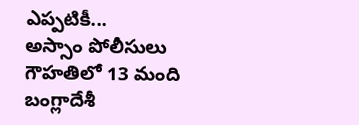ఎప్పటికీ...
అస్సాం పోలీసులు గౌహతిలో 13 మంది బంగ్లాదేశీ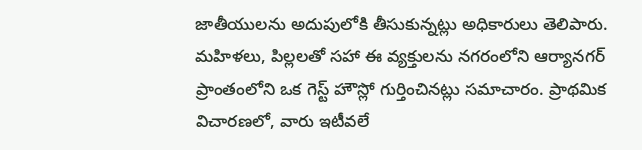జాతీయులను అదుపులోకి తీసుకున్నట్లు అధికారులు తెలిపారు. మహిళలు, పిల్లలతో సహా ఈ వ్యక్తులను నగరంలోని ఆర్యానగర్ ప్రాంతంలోని ఒక గెస్ట్ హౌస్లో గుర్తించినట్లు సమాచారం. ప్రాథమిక విచారణలో, వారు ఇటీవలే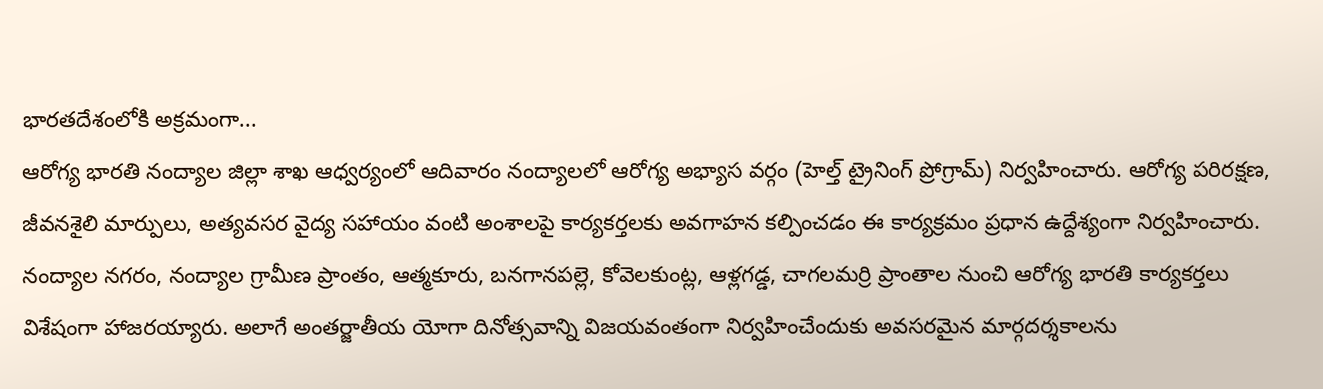భారతదేశంలోకి అక్రమంగా...
ఆరోగ్య భారతి నంద్యాల జిల్లా శాఖ ఆధ్వర్యంలో ఆదివారం నంద్యాలలో ఆరోగ్య అభ్యాస వర్గం (హెల్త్ ట్రైనింగ్ ప్రోగ్రామ్) నిర్వహించారు. ఆరోగ్య పరిరక్షణ, జీవనశైలి మార్పులు, అత్యవసర వైద్య సహాయం వంటి అంశాలపై కార్యకర్తలకు అవగాహన కల్పించడం ఈ కార్యక్రమం ప్రధాన ఉద్దేశ్యంగా నిర్వహించారు. నంద్యాల నగరం, నంద్యాల గ్రామీణ ప్రాంతం, ఆత్మకూరు, బనగానపల్లె, కోవెలకుంట్ల, ఆళ్లగడ్డ, చాగలమర్రి ప్రాంతాల నుంచి ఆరోగ్య భారతి కార్యకర్తలు విశేషంగా హాజరయ్యారు. అలాగే అంతర్జాతీయ యోగా దినోత్సవాన్ని విజయవంతంగా నిర్వహించేందుకు అవసరమైన మార్గదర్శకాలను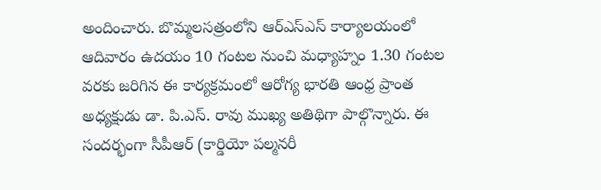అందించారు. బొమ్మలసత్రంలోని ఆర్ఎస్ఎస్ కార్యాలయంలో ఆదివారం ఉదయం 10 గంటల నుంచి మధ్యాహ్నం 1.30 గంటల వరకు జరిగిన ఈ కార్యక్రమంలో ఆరోగ్య భారతి ఆంధ్ర ప్రాంత అధ్యక్షుడు డా. పి.ఎస్. రావు ముఖ్య అతిథిగా పాల్గొన్నారు. ఈ సందర్భంగా సీపీఆర్ (కార్డియో పల్మనరీ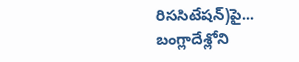రిససిటేషన్)పై...
బంగ్లాదేశ్లోని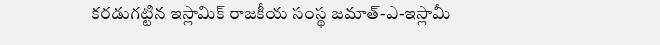కరడుగట్టిన ఇస్లామిక్ రాజకీయ సంస్థ జమాత్-ఎ-ఇస్లామీ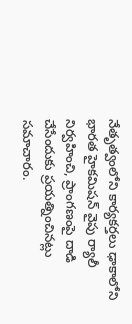నేతృత్వంలోని కార్యకర్తలు ఢాకాలోని భారత హైకమిషన్ వైపు ర్యాలీ నిర్వహించి, ప్రాంగణంపై దాడి చేసేందుకు ప్రయత్నించినట్లు సమాచారం.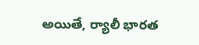అయితే, ర్యాలీ భారత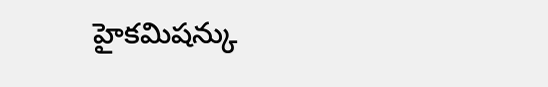హైకమిషన్కు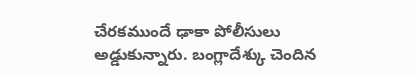చేరకముందే ఢాకా పోలీసులు అడ్డుకున్నారు. బంగ్లాదేశ్కు చెందిన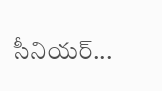సీనియర్...